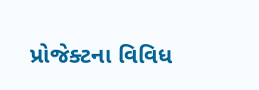પ્રોજેક્ટના વિવિધ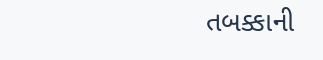તબક્કાની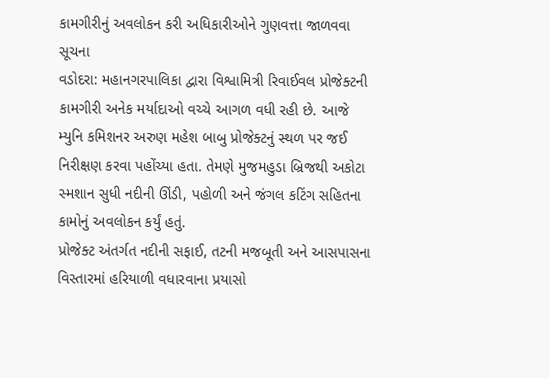કામગીરીનું અવલોકન કરી અધિકારીઓને ગુણવત્તા જાળવવા સૂચના
વડોદરા: મહાનગરપાલિકા દ્વારા વિશ્વામિત્રી રિવાઈવલ પ્રોજેક્ટની કામગીરી અનેક મર્યાદાઓ વચ્ચે આગળ વધી રહી છે. આજે મ્યુનિ કમિશનર અરુણ મહેશ બાબુ પ્રોજેક્ટનું સ્થળ પર જઈ નિરીક્ષણ કરવા પહોંચ્યા હતા. તેમણે મુજમહુડા બ્રિજથી અકોટા સ્મશાન સુધી નદીની ઊંડી, પહોળી અને જંગલ કટિંગ સહિતના કામોનું અવલોકન કર્યું હતું.
પ્રોજેક્ટ અંતર્ગત નદીની સફાઈ, તટની મજબૂતી અને આસપાસના વિસ્તારમાં હરિયાળી વધારવાના પ્રયાસો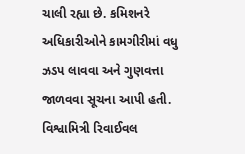ચાલી રહ્યા છે. કમિશનરે અધિકારીઓને કામગીરીમાં વધુ ઝડપ લાવવા અને ગુણવત્તા જાળવવા સૂચના આપી હતી.
વિશ્વામિત્રી રિવાઈવલ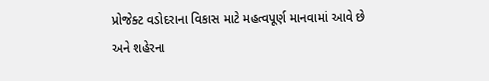પ્રોજેક્ટ વડોદરાના વિકાસ માટે મહત્વપૂર્ણ માનવામાં આવે છે અને શહેરના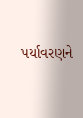પર્યાવરણને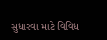સુધારવા માટે વિવિધ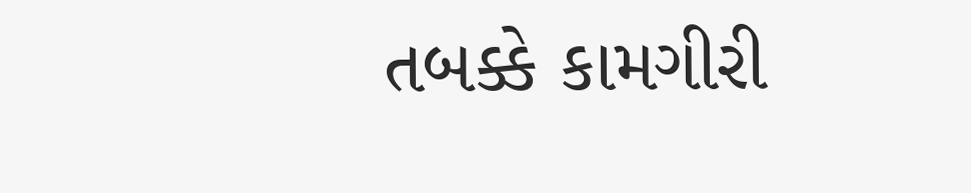તબક્કે કામગીરી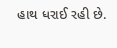હાથ ધરાઈ રહી છે.